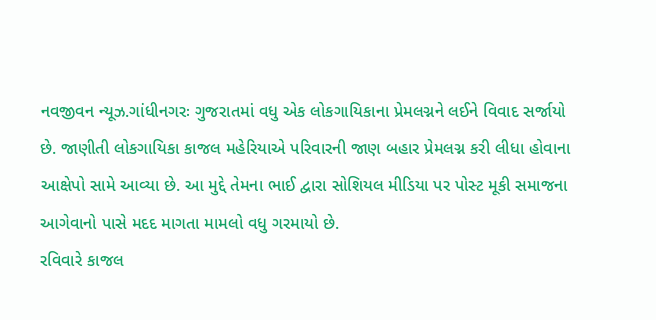નવજીવન ન્યૂઝ.ગાંધીનગરઃ ગુજરાતમાં વધુ એક લોકગાયિકાના પ્રેમલગ્નને લઈને વિવાદ સર્જાયો છે. જાણીતી લોકગાયિકા કાજલ મહેરિયાએ પરિવારની જાણ બહાર પ્રેમલગ્ન કરી લીધા હોવાના આક્ષેપો સામે આવ્યા છે. આ મુદ્દે તેમના ભાઈ દ્વારા સોશિયલ મીડિયા પર પોસ્ટ મૂકી સમાજના આગેવાનો પાસે મદદ માગતા મામલો વધુ ગરમાયો છે.
રવિવારે કાજલ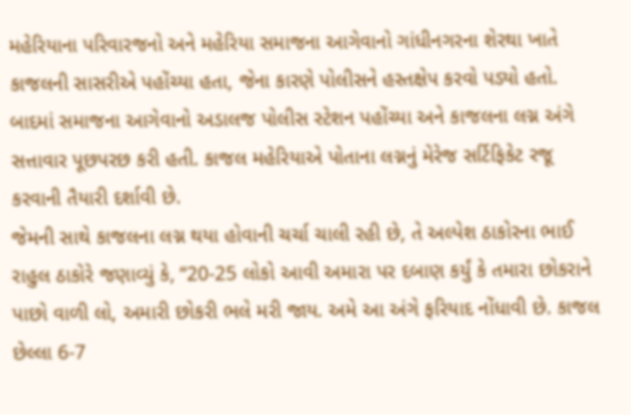મહેરિયાના પરિવારજનો અને મહેરિયા સમાજના આગેવાનો ગાંધીનગરના શેરથા ખાતે કાજલની સાસરીએ પહોંચ્યા હતા, જેના કારણે પોલીસને હસ્તક્ષેપ કરવો પડ્યો હતો. બાદમાં સમાજના આગેવાનો અડાલજ પોલીસ સ્ટેશન પહોંચ્યા અને કાજલના લગ્ન અંગે સત્તાવાર પૂછપરછ કરી હતી. કાજલ મહેરિયાએ પોતાના લગ્નનું મેરેજ સર્ટિફિકેટ રજૂ કરવાની તૈયારી દર્શાવી છે.
જેમની સાથે કાજલના લગ્ન થયા હોવાની ચર્ચા ચાલી રહી છે, તે અલ્પેશ ઠાકોરના ભાઈ રાહુલ ઠાકોરે જણાવ્યું કે, “20-25 લોકો આવી અમારા પર દબાણ કર્યું કે તમારા છોકરાને પાછો વાળી લો, અમારી છોકરી ભલે મરી જાય. અમે આ અંગે ફરિયાદ નોંધાવી છે. કાજલ છેલ્લા 6-7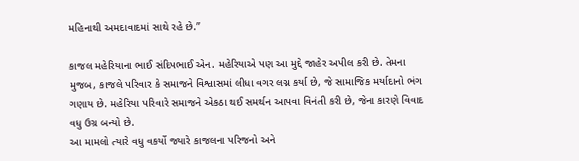મહિનાથી અમદાવાદમાં સાથે રહે છે.”

કાજલ મહેરિયાના ભાઈ સંદિપભાઈ એન. મહેરિયાએ પણ આ મુદ્દે જાહેર અપીલ કરી છે. તેમના મુજબ, કાજલે પરિવાર કે સમાજને વિશ્વાસમાં લીધા વગર લગ્ન કર્યા છે, જે સામાજિક મર્યાદાનો ભંગ ગણાય છે. મહેરિયા પરિવારે સમાજને એકઠા થઈ સમર્થન આપવા વિનંતી કરી છે, જેના કારણે વિવાદ વધુ ઉગ્ર બન્યો છે.
આ મામલો ત્યારે વધુ વકર્યો જ્યારે કાજલના પરિજનો અને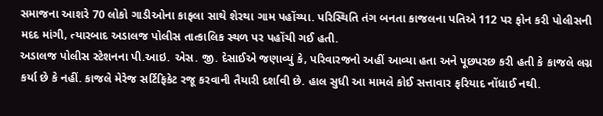સમાજના આશરે 70 લોકો ગાડીઓના કાફલા સાથે શેરથા ગામ પહોંચ્યા. પરિસ્થિતિ તંગ બનતા કાજલના પતિએ 112 પર ફોન કરી પોલીસની મદદ માંગી, ત્યારબાદ અડાલજ પોલીસ તાત્કાલિક સ્થળ પર પહોંચી ગઈ હતી.
અડાલજ પોલીસ સ્ટેશનના પી.આઇ. એસ. જી. દેસાઈએ જણાવ્યું કે, પરિવારજનો અહીં આવ્યા હતા અને પૂછપરછ કરી હતી કે કાજલે લગ્ન કર્યા છે કે નહીં. કાજલે મેરેજ સર્ટિફિકેટ રજૂ કરવાની તૈયારી દર્શાવી છે. હાલ સુધી આ મામલે કોઈ સત્તાવાર ફરિયાદ નોંધાઈ નથી.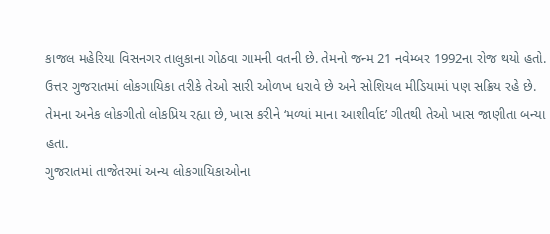કાજલ મહેરિયા વિસનગર તાલુકાના ગોઠવા ગામની વતની છે. તેમનો જન્મ 21 નવેમ્બર 1992ના રોજ થયો હતો. ઉત્તર ગુજરાતમાં લોકગાયિકા તરીકે તેઓ સારી ઓળખ ધરાવે છે અને સોશિયલ મીડિયામાં પણ સક્રિય રહે છે. તેમના અનેક લોકગીતો લોકપ્રિય રહ્યા છે, ખાસ કરીને ‘મળ્યાં માના આશીર્વાદ’ ગીતથી તેઓ ખાસ જાણીતા બન્યા હતા.
ગુજરાતમાં તાજેતરમાં અન્ય લોકગાયિકાઓના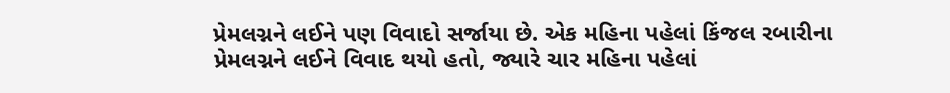પ્રેમલગ્નને લઈને પણ વિવાદો સર્જાયા છે. એક મહિના પહેલાં કિંજલ રબારીના પ્રેમલગ્નને લઈને વિવાદ થયો હતો, જ્યારે ચાર મહિના પહેલાં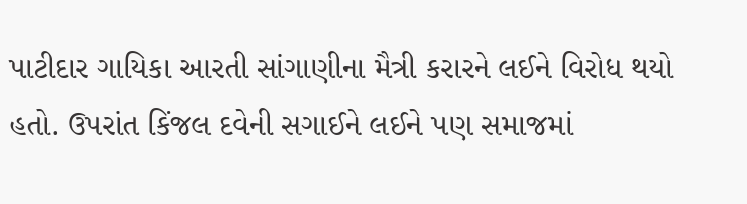પાટીદાર ગાયિકા આરતી સાંગાણીના મૈત્રી કરારને લઈને વિરોધ થયો હતો. ઉપરાંત કિંજલ દવેની સગાઈને લઈને પણ સમાજમાં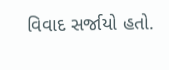વિવાદ સર્જાયો હતો.